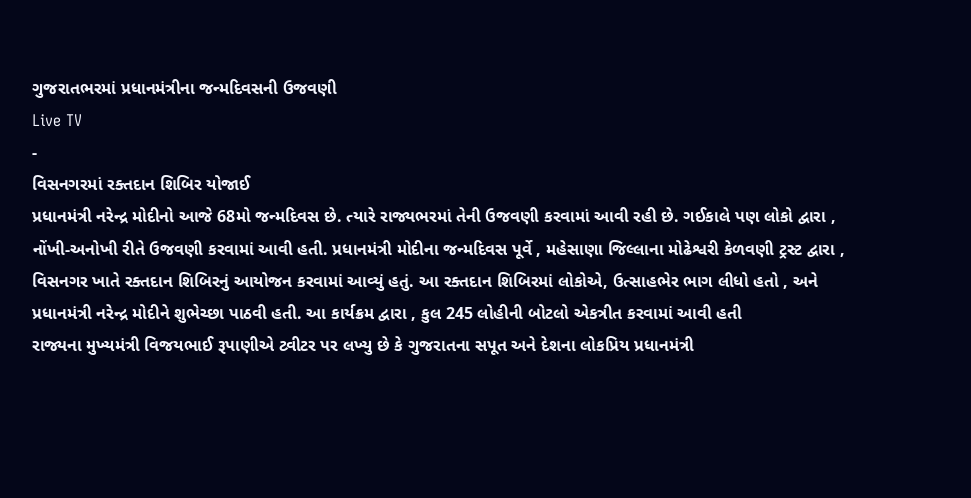ગુજરાતભરમાં પ્રધાનમંત્રીના જન્મદિવસની ઉજવણી
Live TV
-
વિસનગરમાં રક્તદાન શિબિર યોજાઈ
પ્રધાનમંત્રી નરેન્દ્ર મોદીનો આજે 68મો જન્મદિવસ છે. ત્યારે રાજ્યભરમાં તેની ઉજવણી કરવામાં આવી રહી છે. ગઈકાલે પણ લોકો દ્વારા , નોંખી-અનોખી રીતે ઉજવણી કરવામાં આવી હતી. પ્રધાનમંત્રી મોદીના જન્મદિવસ પૂર્વે , મહેસાણા જિલ્લાના મોઢેશ્વરી કેળવણી ટ્રસ્ટ દ્વારા , વિસનગર ખાતે રક્તદાન શિબિરનું આયોજન કરવામાં આવ્યું હતું. આ રક્તદાન શિબિરમાં લોકોએ, ઉત્સાહભેર ભાગ લીધો હતો , અને પ્રધાનમંત્રી નરેન્દ્ર મોદીને શુભેચ્છા પાઠવી હતી. આ કાર્યક્રમ દ્વારા , કુલ 245 લોહીની બોટલો એકત્રીત કરવામાં આવી હતી
રાજ્યના મુખ્યમંત્રી વિજયભાઈ રૂપાણીએ ટ્વીટર પર લખ્યુ છે કે ગુજરાતના સપૂત અને દેશના લોકપ્રિય પ્રધાનમંત્રી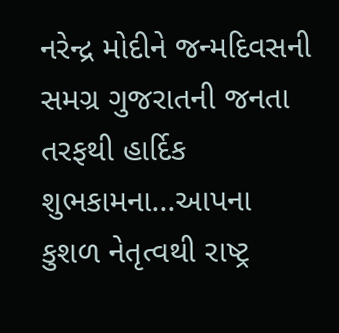નરેન્દ્ર મોદીને જન્મદિવસની સમગ્ર ગુજરાતની જનતા તરફથી હાર્દિક શુભકામના...આપના કુશળ નેતૃત્વથી રાષ્ટ્ર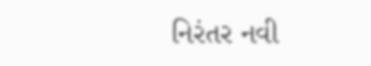નિરંતર નવી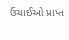ઉંચાઈઓ પ્રાપ્ત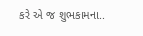કરે એ જ શુભકામના..